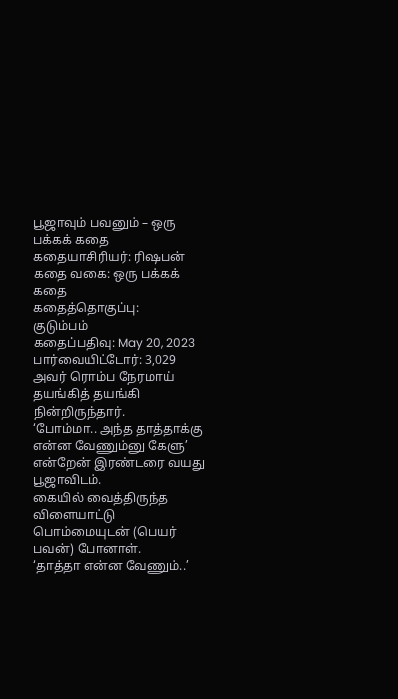பூஜாவும் பவனும் – ஒரு பக்கக் கதை
கதையாசிரியர்: ரிஷபன்
கதை வகை: ஒரு பக்கக் கதை
கதைத்தொகுப்பு:
குடும்பம்
கதைப்பதிவு: May 20, 2023
பார்வையிட்டோர்: 3,029
அவர் ரொம்ப நேரமாய் தயங்கித் தயங்கி நின்றிருந்தார்.
‘போம்மா.. அந்த தாத்தாக்கு என்ன வேணும்னு கேளு’ என்றேன் இரண்டரை வயது பூஜாவிடம்.
கையில் வைத்திருந்த விளையாட்டு பொம்மையுடன் (பெயர் பவன்) போனாள்.
‘தாத்தா என்ன வேணும்..’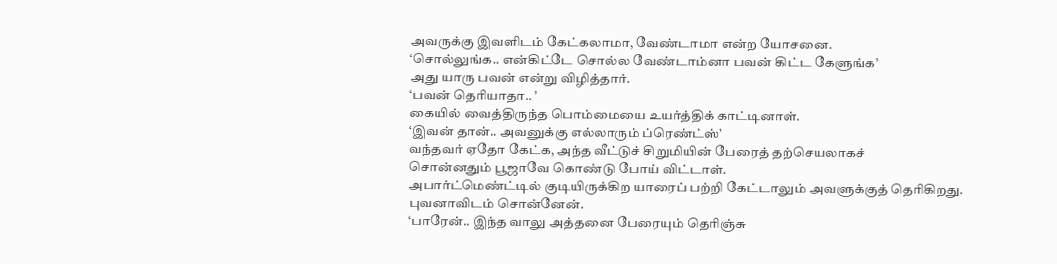அவருக்கு இவளிடம் கேட்கலாமா, வேண்டாமா என்ற யோசனை.
‘சொல்லுங்க.. என்கிட்டே சொல்ல வேண்டாம்னா பவன் கிட்ட கேளுங்க’
அது யாரு பவன் என்று விழித்தார்.
‘பவன் தெரியாதா.. ’
கையில் வைத்திருந்த பொம்மையை உயர்த்திக் காட்டினாள்.
‘இவன் தான்.. அவனுக்கு எல்லாரும் ப்ரெண்ட்ஸ்’
வந்தவர் ஏதோ கேட்க, அந்த வீட்டுச் சிறுமியின் பேரைத் தற்செயலாகச்
சொன்னதும் பூஜாவே கொண்டு போய் விட்டாள்.
அபார்ட்மெண்ட்டில் குடியிருக்கிற யாரைப் பற்றி கேட்டாலும் அவளுக்குத் தெரிகிறது.
புவனாவிடம் சொன்னேன்.
‘பாரேன்.. இந்த வாலு அத்தனை பேரையும் தெரிஞ்சு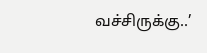வச்சிருக்கு..’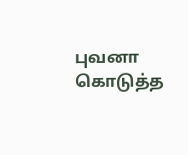புவனா கொடுத்த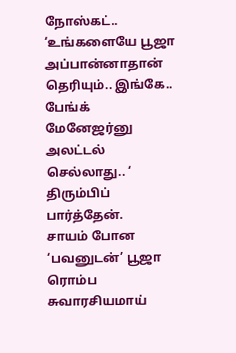நோஸ்கட்..
‘உங்களையே பூஜா அப்பான்னாதான் தெரியும்.. இங்கே.. பேங்க் மேனேஜர்னு அலட்டல் செல்லாது.. ‘
திரும்பிப் பார்த்தேன்.
சாயம் போன ‘பவனுடன்’ பூஜா ரொம்ப சுவாரசியமாய்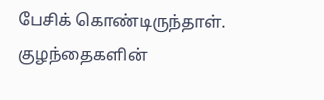பேசிக் கொண்டிருந்தாள்.
குழந்தைகளின்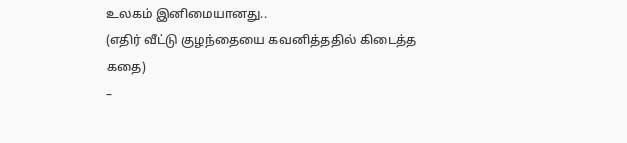உலகம் இனிமையானது..
(எதிர் வீட்டு குழந்தையை கவனித்ததில் கிடைத்த கதை)
–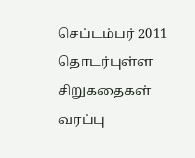செப்டம்பர் 2011
தொடர்புள்ள சிறுகதைகள்
வரப்பு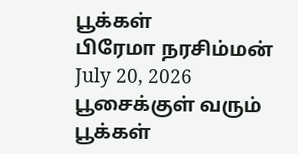பூக்கள்
பிரேமா நரசிம்மன்
July 20, 2026
பூசைக்குள் வரும் பூக்கள்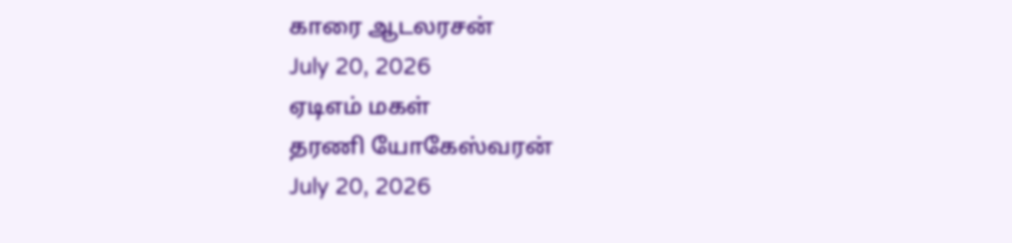காரை ஆடலரசன்
July 20, 2026
ஏடிஎம் மகள்
தரணி யோகேஸ்வரன்
July 20, 2026